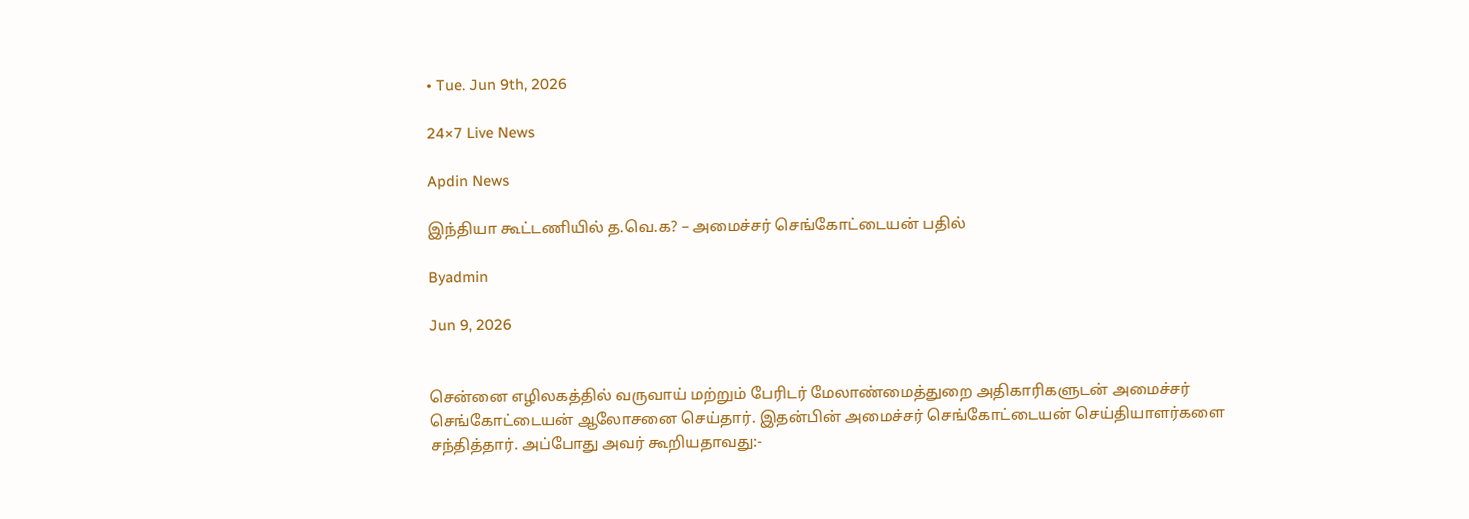• Tue. Jun 9th, 2026

24×7 Live News

Apdin News

இந்தியா கூட்டணியில் த.வெ.க? – அமைச்சர் செங்கோட்டையன் பதில்

Byadmin

Jun 9, 2026


சென்னை எழிலகத்தில் வருவாய் மற்றும் பேரிடர் மேலாண்மைத்துறை அதிகாரிகளுடன் அமைச்சர் செங்கோட்டையன் ஆலோசனை செய்தார். இதன்பின் அமைச்சர் செங்கோட்டையன் செய்தியாளர்களை சந்தித்தார். அப்போது அவர் கூறியதாவது:-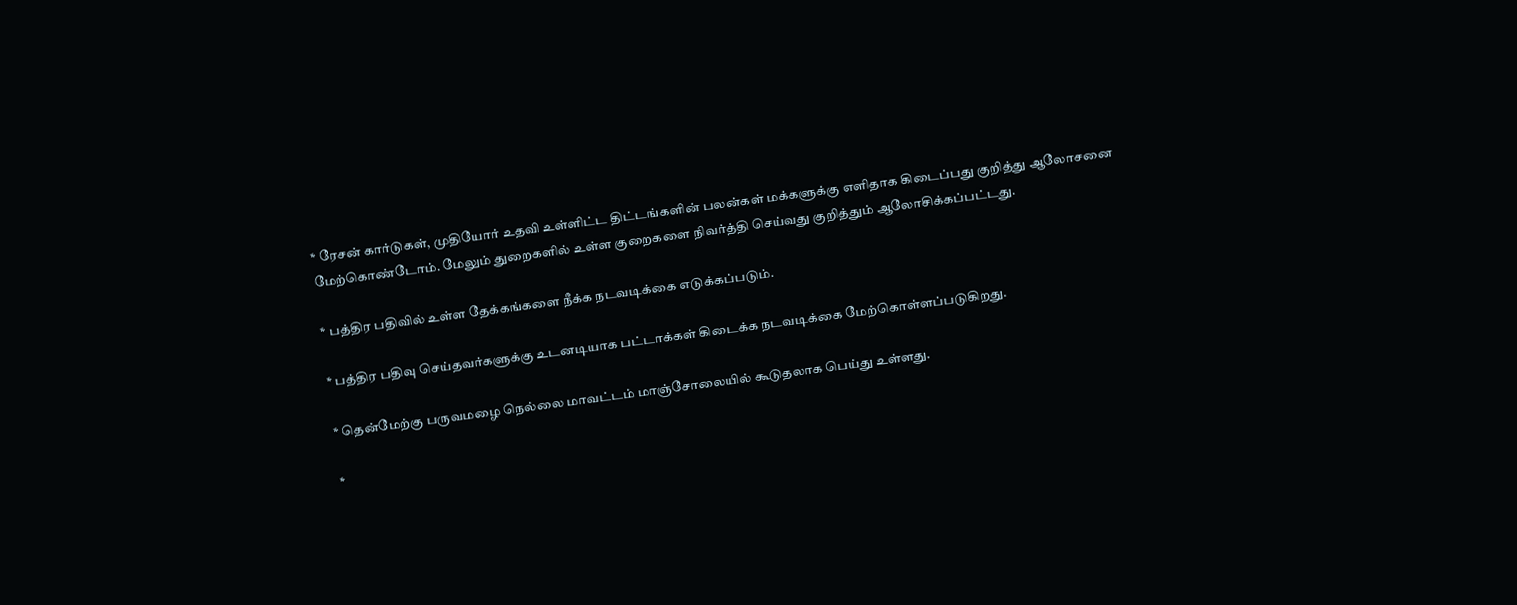* ரேசன் கார்டுகள், முதியோர் உதவி உள்ளிட்ட திட்டங்களின் பலன்கள் மக்களுக்கு எளிதாக கிடைப்பது குறித்து ஆலோசனை மேற்கொண்டோம். மேலும் துறைகளில் உள்ள குறைகளை நிவர்த்தி செய்வது குறித்தும் ஆலோசிக்கப்பட்டது.

* பத்திர பதிவில் உள்ள தேக்கங்களை நீக்க நடவடிக்கை எடுக்கப்படும்.

* பத்திர பதிவு செய்தவர்களுக்கு உடனடியாக பட்டாக்கள் கிடைக்க நடவடிக்கை மேற்கொள்ளப்படுகிறது.

* தென்மேற்கு பருவமழை நெல்லை மாவட்டம் மாஞ்சோலையில் கூடுதலாக பெய்து உள்ளது.

*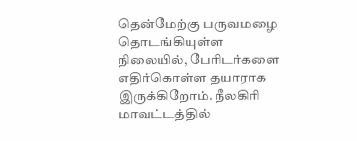தென்மேற்கு பருவமழை தொடங்கியுள்ள நிலையில், பேரிடர்களை எதிர்கொள்ள தயாராக இருக்கிறோம். நீலகிரி மாவட்டத்தில்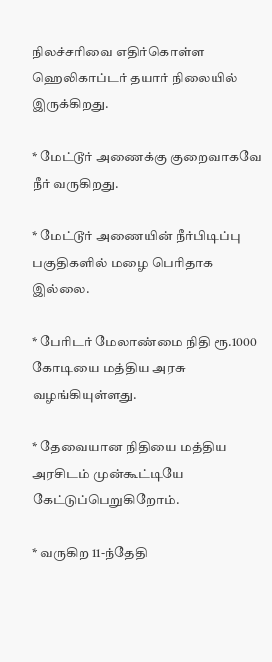நிலச்சரிவை எதிர்கொள்ள ஹெலிகாப்டர் தயார் நிலையில் இருக்கிறது.

* மேட்டூர் அணைக்கு குறைவாகவே நீர் வருகிறது.

* மேட்டூர் அணையின் நீர்பிடிப்பு பகுதிகளில் மழை பெரிதாக இல்லை.

* பேரிடர் மேலாண்மை நிதி ரூ.1000 கோடியை மத்திய அரசு வழங்கியுள்ளது.

* தேவையான நிதியை மத்திய அரசிடம் முன்கூட்டியே கேட்டுப்பெறுகிறோம்.

* வருகிற 11-ந்தேதி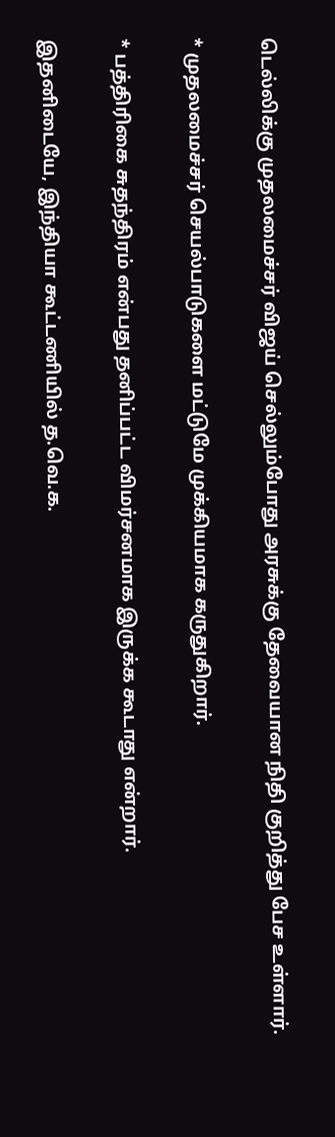டெல்லிக்கு முதலமைச்சர் விஜய் செல்லும்போது அரசுக்கு தேவையான நிதி குறித்து பேச உள்ளார்.

* முதலமைச்சர் செயல்பாடுகளை மட்டுமே முக்கியமாக கருதுகிறார்.

* பத்திரிகை சுதந்திரம் என்பது தனிப்பட்ட விமர்சனமாக இருக்க கூடாது என்றார்.

இதனிடையே, இந்தியா கூட்டணியில் த.வெ.க.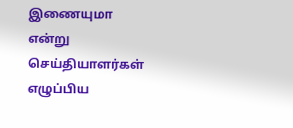இணையுமா என்று செய்தியாளர்கள் எழுப்பிய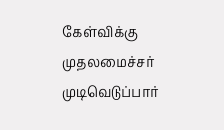கேள்விக்கு முதலமைச்சர் முடிவெடுப்பார்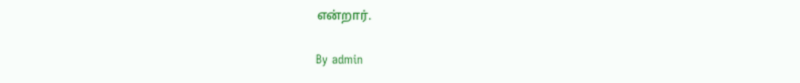என்றார்.

By admin